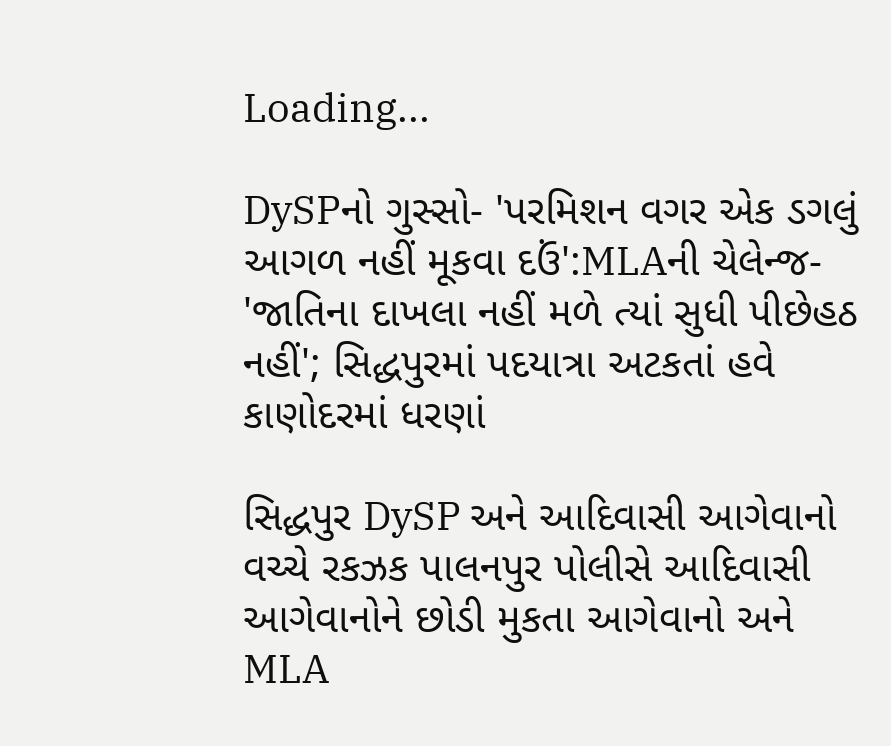Loading...

DySPનો ગુસ્સો- 'પરમિશન વગર એક ડગલું આગળ નહીં મૂકવા દઉં':MLAની ચેલેન્જ- 'જાતિના દાખલા નહીં મળે ત્યાં સુધી પીછેહઠ નહીં'; સિદ્ધપુરમાં પદયાત્રા અટકતાં હવે કાણોદરમાં ધરણાં

સિદ્ધપુર DySP અને આદિવાસી આગેવાનો વચ્ચે રકઝક પાલનપુર પોલીસે આદિવાસી આગેવાનોને છોડી મુકતા આગેવાનો અને MLA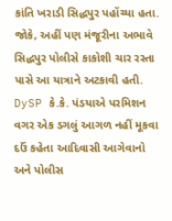કાંતિ ખરાડી સિદ્ધપુર પહોંચ્યા હતા. જોકે, અહીં પણ મંજૂરીના અભાવે સિદ્ધપુર પોલીસે કાકોશી ચાર રસ્તા પાસે આ યાત્રાને અટકાવી હતી. DySP કે.કે. પંડયાએ પરમિશન વગર એક ડગલું આગળ નહીં મૂકવા દઉં કહેતા આદિવાસી આગેવાનો અને પોલીસ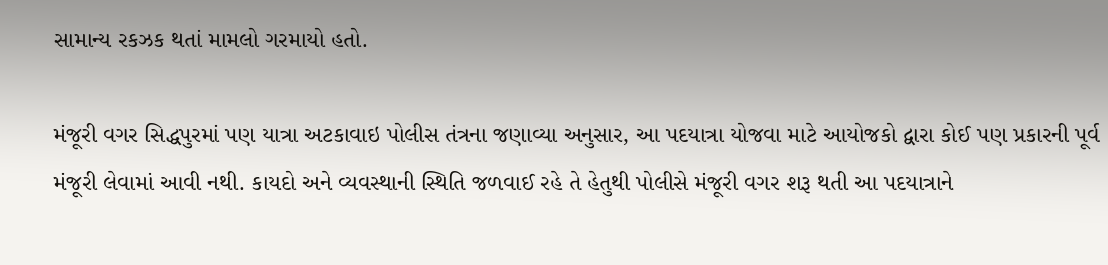સામાન્ય રકઝક થતાં મામલો ગરમાયો હતો.

મંજૂરી વગર સિદ્ધપુરમાં પણ યાત્રા અટકાવાઇ પોલીસ તંત્રના જણાવ્યા અનુસાર, આ પદયાત્રા યોજવા માટે આયોજકો દ્વારા કોઈ પણ પ્રકારની પૂર્વ મંજૂરી લેવામાં આવી નથી. કાયદો અને વ્યવસ્થાની સ્થિતિ જળવાઈ રહે તે હેતુથી પોલીસે મંજૂરી વગર શરૂ થતી આ પદયાત્રાને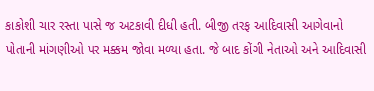કાકોશી ચાર રસ્તા પાસે જ અટકાવી દીધી હતી. બીજી તરફ આદિવાસી આગેવાનો પોતાની માંગણીઓ પર મક્કમ જોવા મળ્યા હતા. જે બાદ કોંગી નેતાઓ અને આદિવાસી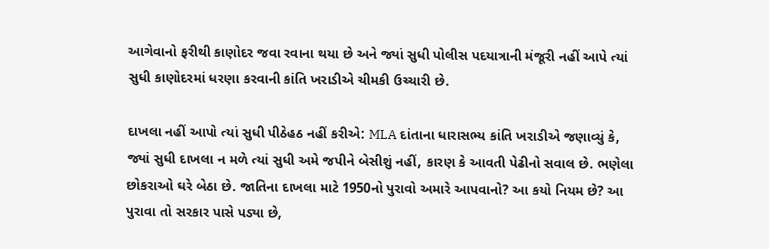આગેવાનો ફરીથી કાણોદર જવા રવાના થયા છે અને જ્યાં સુધી પોલીસ પદયાત્રાની મંજૂરી નહીં આપે ત્યાં સુધી કાણોદરમાં ધરણા કરવાની કાંતિ ખરાડીએ ચીમકી ઉચ્ચારી છે.

દાખલા નહીં આપો ત્યાં સુધી પીઠેહઠ નહીં કરીએ: MLA દાંતાના ધારાસભ્ય કાંતિ ખરાડીએ જણાવ્યું કે, જ્યાં સુધી દાખલા ન મળે ત્યાં સુધી અમે જપીને બેસીશું નહીં, કારણ કે આવતી પેઢીનો સવાલ છે. ભણેલા છોકરાઓ ઘરે બેઠા છે. જાતિના દાખલા માટે 1950નો પુરાવો અમારે આપવાનો? આ કયો નિયમ છે? આ પુરાવા તો સરકાર પાસે પડ્યા છે,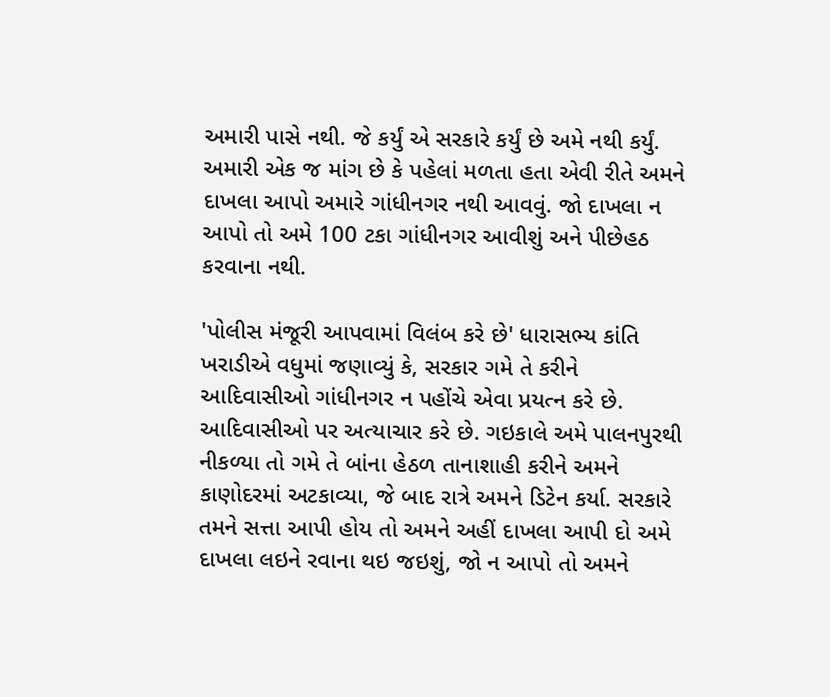અમારી પાસે નથી. જે કર્યું એ સરકારે કર્યું છે અમે નથી કર્યું. અમારી એક જ માંગ છે કે પહેલાં મળતા હતા એવી રીતે અમને દાખલા આપો અમારે ગાંધીનગર નથી આવવું. જો દાખલા ન આપો તો અમે 100 ટકા ગાંધીનગર આવીશું અને પીછેહઠ કરવાના નથી.

'પોલીસ મંજૂરી આપવામાં વિલંબ કરે છે' ધારાસભ્ય કાંતિ ખરાડીએ વધુમાં જણાવ્યું કે, સરકાર ગમે તે કરીને આદિવાસીઓ ગાંધીનગર ન પહોંચે એવા પ્રયત્ન કરે છે. આદિવાસીઓ પર અત્યાચાર કરે છે. ગઇકાલે અમે પાલનપુરથી નીકળ્યા તો ગમે તે બાંના હેઠળ તાનાશાહી કરીને અમને કાણોદરમાં અટકાવ્યા, જે બાદ રાત્રે અમને ડિટેન કર્યા. સરકારે તમને સત્તા આપી હોય તો અમને અહીં દાખલા આપી દો અમે દાખલા લઇને રવાના થઇ જઇશું, જો ન આપો તો અમને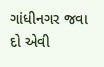ગાંધીનગર જવા દો એવી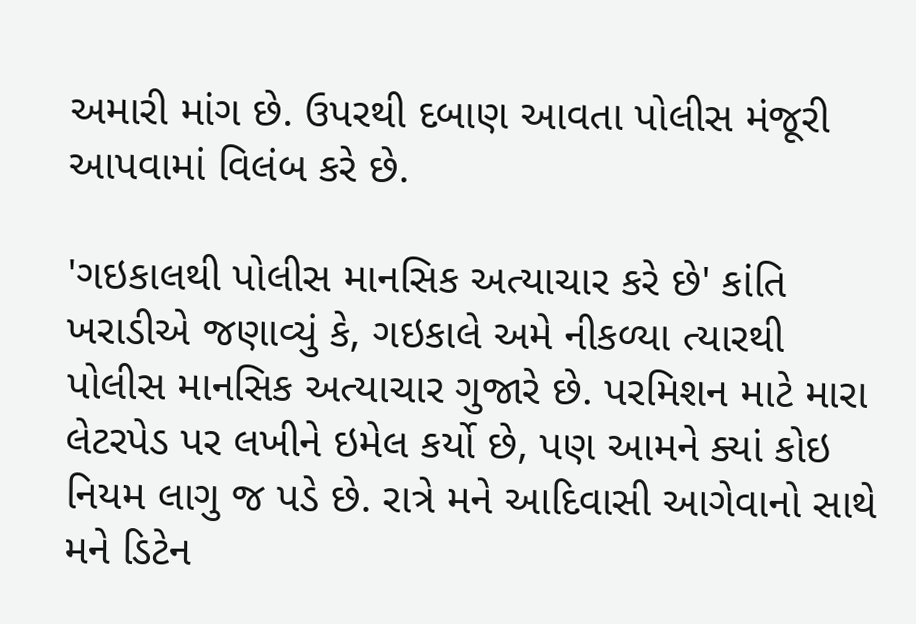અમારી માંગ છે. ઉપરથી દબાણ આવતા પોલીસ મંજૂરી આપવામાં વિલંબ કરે છે.

'ગઇકાલથી પોલીસ માનસિક અત્યાચાર કરે છે' કાંતિ ખરાડીએ જણાવ્યું કે, ગઇકાલે અમે નીકળ્યા ત્યારથી પોલીસ માનસિક અત્યાચાર ગુજારે છે. પરમિશન માટે મારા લેટરપેડ પર લખીને ઇમેલ કર્યો છે, પણ આમને ક્યાં કોઇ નિયમ લાગુ જ પડે છે. રાત્રે મને આદિવાસી આગેવાનો સાથે મને ડિટેન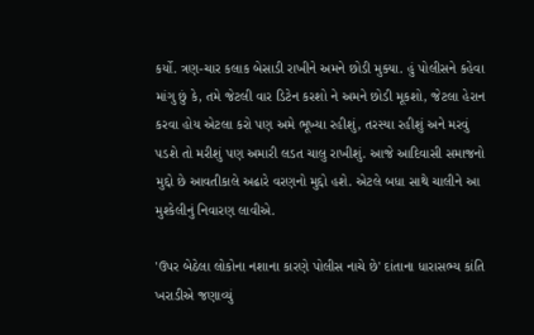કર્યો. ત્રણ-ચાર કલાક બેસાડી રાખીને અમને છોડી મુક્યા. હું પોલીસને કહેવા માંગુ છું કે, તમે જેટલી વાર ડિટેન કરશો ને અમને છોડી મૂકશો, જેટલા હેરાન કરવા હોય એટલા કરો પણ અમે ભૂખ્યા રહીશું, તરસ્યા રહીશું અને મરવું પડશે તો મરીશું પણ અમારી લડત ચાલુ રાખીશું. આજે આદિવાસી સમાજનો મુદ્દો છે આવતીકાલે અઢારે વરણનો મુદ્દો હશે. એટલે બધા સાથે ચાલીને આ મુશ્કેલીનું નિવારણ લાવીએ.

'ઉપર બેઠેલા લોકોના નશાના કારણે પોલીસ નાચે છે' દાંતાના ધારાસભ્ય કાંતિ ખરાડીએ જણાવ્યું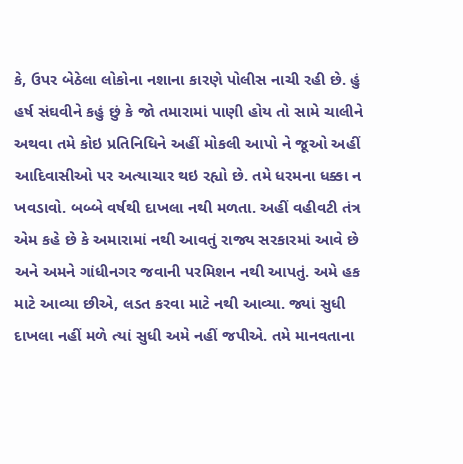કે, ઉપર બેઠેલા લોકોના નશાના કારણે પોલીસ નાચી રહી છે. હું હર્ષ સંઘવીને કહું છું કે જો તમારામાં પાણી હોય તો સામે ચાલીને અથવા તમે કોઇ પ્રતિનિધિને અહીં મોકલી આપો ને જૂઓ અહીં આદિવાસીઓ પર અત્યાચાર થઇ રહ્યો છે. તમે ધરમના ધક્કા ન ખવડાવો. બબ્બે વર્ષથી દાખલા નથી મળતા. અહીં વહીવટી તંત્ર એમ કહે છે કે અમારામાં નથી આવતું રાજ્ય સરકારમાં આવે છે અને અમને ગાંધીનગર જવાની પરમિશન નથી આપતું. અમે હક માટે આવ્યા છીએ, લડત કરવા માટે નથી આવ્યા. જ્યાં સુધી દાખલા નહીં મળે ત્યાં સુધી અમે નહીં જપીએ. તમે માનવતાના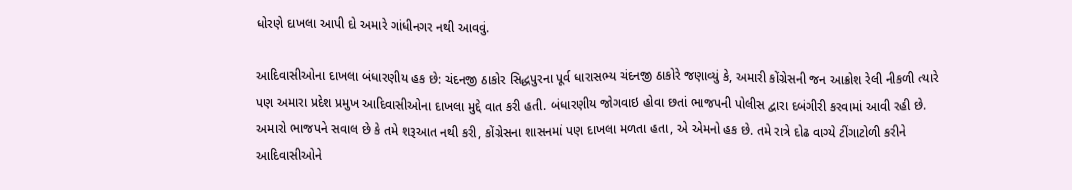ધોરણે દાખલા આપી દો અમારે ગાંધીનગર નથી આવવું.

આદિવાસીઓના દાખલા બંધારણીય હક છે: ચંદનજી ઠાકોર સિદ્ધપુરના પૂર્વ ધારાસભ્ય ચંદનજી ઠાકોરે જણાવ્યું કે, અમારી કોંગ્રેસની જન આક્રોશ રેલી નીકળી ત્યારે પણ અમારા પ્રદેશ પ્રમુખ આદિવાસીઓના દાખલા મુદ્દે વાત કરી હતી. બંધારણીય જોગવાઇ હોવા છતાં ભાજપની પોલીસ દ્વારા દબંગીરી કરવામાં આવી રહી છે. અમારો ભાજપને સવાલ છે કે તમે શરૂઆત નથી કરી, કોંગ્રેસના શાસનમાં પણ દાખલા મળતા હતા, એ એમનો હક છે. તમે રાત્રે દોઢ વાગ્યે ટીંગાટોળી કરીને આદિવાસીઓને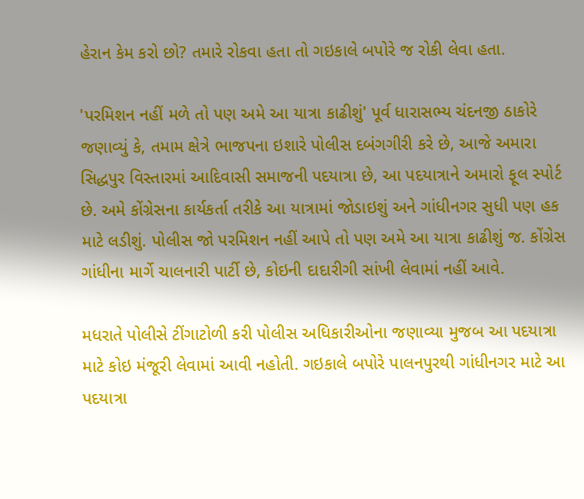હેરાન કેમ કરો છો? તમારે રોકવા હતા તો ગઇકાલે બપોરે જ રોકી લેવા હતા.

'પરમિશન નહીં મળે તો પણ અમે આ યાત્રા કાઢીશું' પૂર્વ ધારાસભ્ય ચંદનજી ઠાકોરે જણાવ્યું કે, તમામ ક્ષેત્રે ભાજપના ઇશારે પોલીસ દબંગગીરી કરે છે, આજે અમારા સિદ્ધપુર વિસ્તારમાં આદિવાસી સમાજની પદયાત્રા છે, આ પદયાત્રાને અમારો ફૂલ સ્પોર્ટ છે. અમે કોંગ્રેસના કાર્યકર્તા તરીકે આ યાત્રામાં જોડાઇશું અને ગાંધીનગર સુધી પણ હક માટે લડીશું. પોલીસ જો પરમિશન નહીં આપે તો પણ અમે આ યાત્રા કાઢીશું જ. કોંગ્રેસ ગાંધીના માર્ગે ચાલનારી પાર્ટી છે, કોઇની દાદારીગી સાંખી લેવામાં નહીં આવે.

મધરાતે પોલીસે ટીંગાટોળી કરી પોલીસ અધિકારીઓના જણાવ્યા મુજબ આ પદયાત્રા માટે કોઇ મંજૂરી લેવામાં આવી નહોતી. ગઇકાલે બપોરે પાલનપુરથી ગાંધીનગર માટે આ પદયાત્રા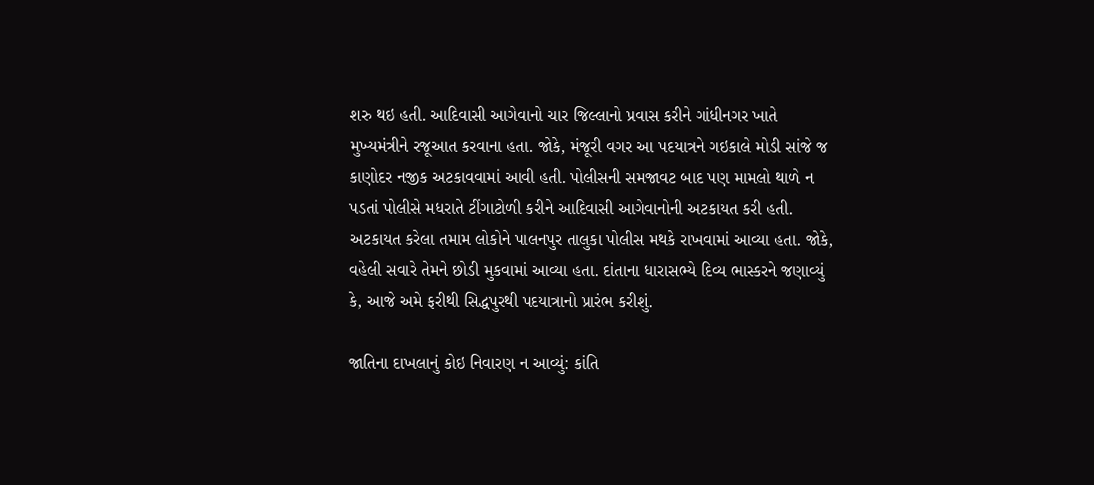શરુ થઇ હતી. આદિવાસી આગેવાનો ચાર જિલ્લાનો પ્રવાસ કરીને ગાંધીનગર ખાતે મુખ્યમંત્રીને રજૂઆત કરવાના હતા. જોકે, મંજૂરી વગર આ પદયાત્રને ગઇકાલે મોડી સાંજે જ કાણોદર નજીક અટકાવવામાં આવી હતી. પોલીસની સમજાવટ બાદ પણ મામલો થાળે ન પડતાં પોલીસે મધરાતે ટીંગાટોળી કરીને આદિવાસી આગેવાનોની અટકાયત કરી હતી. અટકાયત કરેલા તમામ લોકોને પાલનપુર તાલુકા પોલીસ મથકે રાખવામાં આવ્યા હતા. જોકે, વહેલી સવારે તેમને છોડી મુકવામાં આવ્યા હતા. દાંતાના ધારાસભ્યે દિવ્ય ભાસ્કરને જણાવ્યું કે, આજે અમે ફરીથી સિદ્ધપુરથી પદયાત્રાનો પ્રારંભ કરીશું.

જાતિના દાખલાનું કોઇ નિવારણ ન આવ્યું: કાંતિ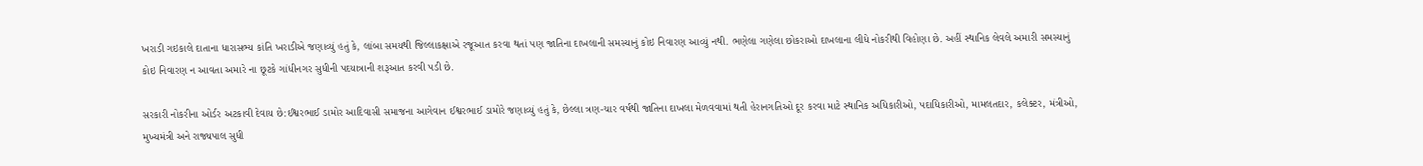ખરાડી ગઇકાલે દાતાના ધારાસભ્ય કાંતિ ખરાડીએ જણાવ્યું હતું કે, લાંબા સમયથી જિલ્લાકક્ષાએ રજૂઆત કરવા થતાં પણ જાતિના દાખલાની સમસ્યાનું કોઇ નિવારણ આવ્યું નથી. ભણેલા ગણેલા છોકરાઓ દાખલાના લીધે નોકરીથી વિહોણા છે. અહીં સ્થાનિક લેવલે અમારી સમસ્યાનું કોઇ નિવારણ ન આવતા અમારે ના છૂટકે ગાંધીનગર સુધીની પદયાત્રાની શરૂઆત કરવી પડી છે.

સરકારી નોકરીના ઓર્ડર અટકાવી દેવાય છે:ઈશ્વરભાઈ ડામોર આદિવાસી સમાજના આગેવાન ઈશ્વરભાઈ ડામોરે જણાવ્યું હતું કે, છેલ્લા ત્રણ-ચાર વર્ષથી જાતિના દાખલા મેળવવામાં થતી હેરાનગતિઓ દૂર કરવા માટે સ્થાનિક અધિકારીઓ, પદાધિકારીઓ, મામલતદાર, કલેક્ટર, મંત્રીઓ, મુખ્યમંત્રી અને રાજ્યપાલ સુધી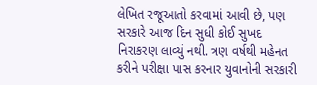લેખિત રજૂઆતો કરવામાં આવી છે, પણ સરકારે આજ દિન સુધી કોઈ સુખદ નિરાકરણ લાવ્યું નથી. ત્રણ વર્ષથી મહેનત કરીને પરીક્ષા પાસ કરનાર યુવાનોની સરકારી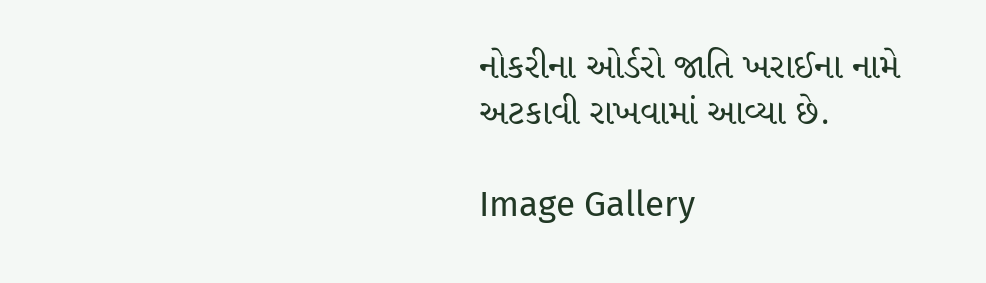નોકરીના ઓર્ડરો જાતિ ખરાઈના નામે અટકાવી રાખવામાં આવ્યા છે.

Image Gallery